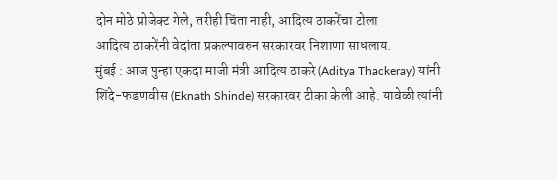दोन मोठे प्रोजेक्ट गेले, तरीही चिंता नाही, आदित्य ठाकरेंचा टोला
आदित्य ठाकरेंनी वेदांता प्रकल्पावरुन सरकारवर निशाणा साधलाय.
मुंबई : आज पुन्हा एकदा माजी मंत्री आदित्य ठाकरे (Aditya Thackeray) यांनी शिंदे-फडणवीस (Eknath Shinde) सरकारवर टीका केली आहे. यावेळी त्यांनी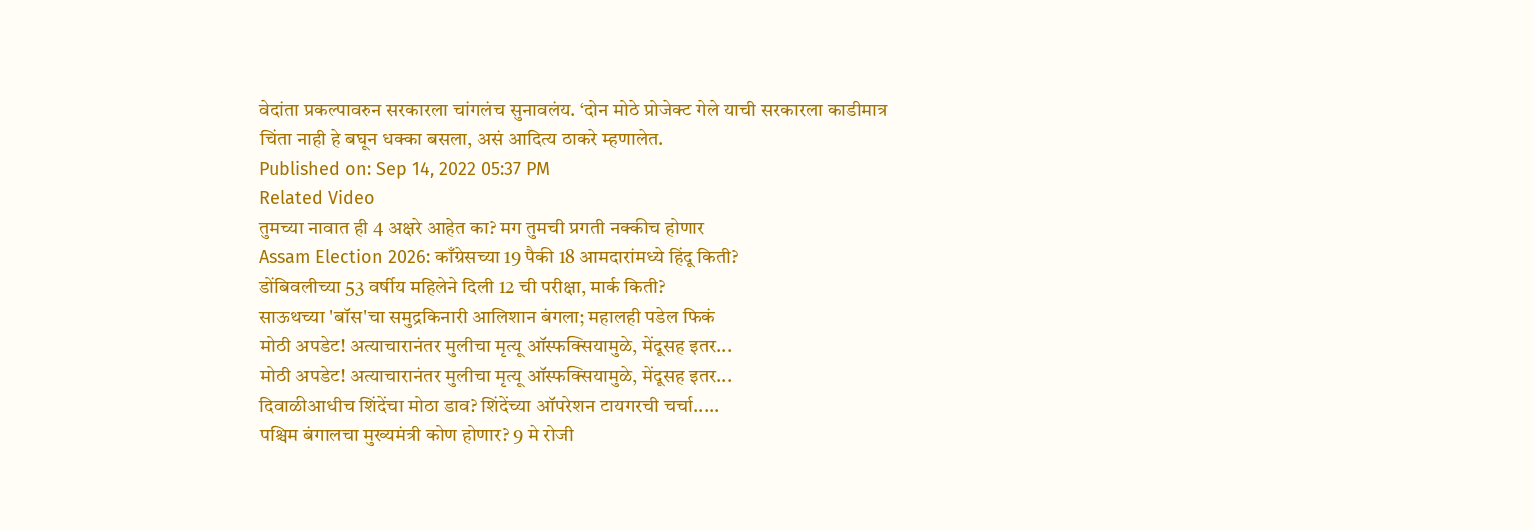वेदांता प्रकल्पावरुन सरकारला चांगलंच सुनावलंय. ‘दोन मोठे प्रोजेक्ट गेले याची सरकारला काडीमात्र चिंता नाही हे बघून धक्का बसला, असं आदित्य ठाकरे म्हणालेत.
Published on: Sep 14, 2022 05:37 PM
Related Video
तुमच्या नावात ही 4 अक्षरे आहेत का? मग तुमची प्रगती नक्कीच होणार
Assam Election 2026: काँग्रेसच्या 19 पैकी 18 आमदारांमध्ये हिंदू किती?
डोंबिवलीच्या 53 वर्षीय महिलेने दिली 12 ची परीक्षा, मार्क किती?
साऊथच्या 'बॉस'चा समुद्रकिनारी आलिशान बंगला; महालही पडेल फिकं
मोठी अपडेट! अत्याचारानंतर मुलीचा मृत्यू ऑस्फक्सियामुळे, मेंदूसह इतर...
मोठी अपडेट! अत्याचारानंतर मुलीचा मृत्यू ऑस्फक्सियामुळे, मेंदूसह इतर...
दिवाळीआधीच शिंदेंचा मोठा डाव? शिंदेंच्या ऑपरेशन टायगरची चर्चा.....
पश्चिम बंगालचा मुख्यमंत्री कोण होणार? 9 मे रोजी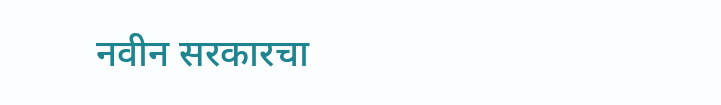नवीन सरकारचा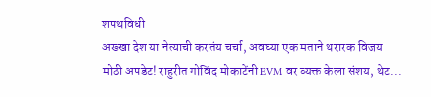शपथविधी
अख्खा देश या नेत्याची करतंय चर्चा, अवघ्या एक मताने थरारक विजय
मोठी अपडेट! राहुरीत गोविंद मोकाटेंनी EVM वर व्यक्त केला संशय, थेट...